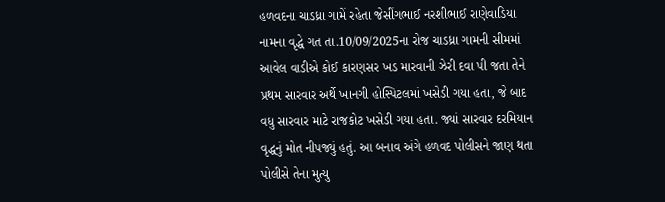હળવદના ચાડધ્રા ગામેં રહેતા જેસીંગભાઈ નરશીભાઈ રાણેવાડિયા નામના વૃદ્ધે ગત તા.10/09/2025ના રોજ ચાડધ્રા ગામની સીમમાં આવેલ વાડીએ કોઈ કારણસર ખડ મારવાની ઝેરી દવા પી જતા તેને પ્રથમ સારવાર અર્થે ખાનગી હોસ્પિટલમાં ખસેડી ગયા હતા, જે બાદ વધુ સારવાર માટે રાજકોટ ખસેડી ગયા હતા. જ્યાં સારવાર દરમિયાન વૃદ્ધનું મોત નીપજ્યું હતું. આ બનાવ અંગે હળવદ પોલીસને જાણ થતા પોલીસે તેના મુત્યુ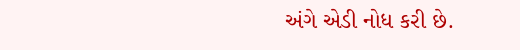અંગે એડી નોધ કરી છે.